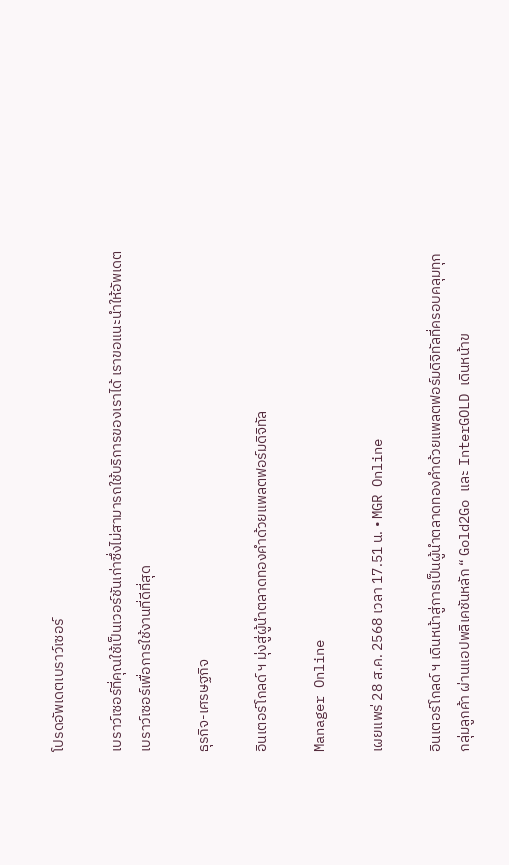โปรดอัพเดตเบราว์เซอร์

เบราว์เซอร์ที่คุณใช้เป็นเวอร์ชันเก่าซึ่งไม่สามารถใช้บริการของเราได้ เราขอแนะนำให้อัพเดตเบราว์เซอร์เพื่อการใช้งานที่ดีที่สุด

ธุรกิจ-เศรษฐกิจ

อินเตอร์โกลด์ ฯ มุ่งสู่ผู้นำตลาดทองคำด้วยแพลตฟอร์มดิจิทัล

Manager Online

เผยแพร่ 28 ส.ค. 2568 เวลา 17.51 น. • MGR Online

อินเตอร์โกลด์ ฯ เดินหน้าสู่การเป็นผู้นำตลาดทองคำด้วยแพลตฟอร์มดิจิทัลที่ครอบคลุมทุกกลุ่มลูกค้า ผ่านแอปพลิเคชันหลัก “ Gold2Go และ InterGOLD เดินหน้าข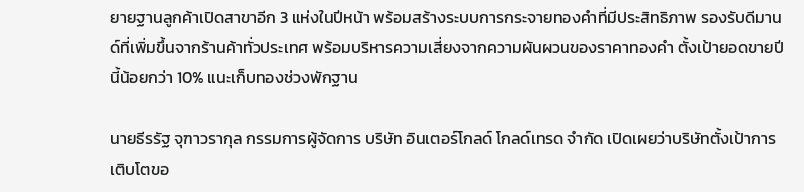ยายฐานลูกค้าเปิดสาขาอีก 3 แห่งในปีหน้า พร้อมสร้างระบบการกระจายทองคำที่มีประสิทธิภาพ รองรับดีมานด์ที่เพิ่มขึ้นจากร้านค้าทั่วประเทศ พร้อมบริหารความเสี่ยงจากความผันผวนของราคาทองคำ ตั้งเป้ายอดขายปีนี้น้อยกว่า 10% แนะเก็บทองช่วงพักฐาน

นายธีรรัฐ จุฑาวรากุล กรรมการผู้จัดการ บริษัท อินเตอร์โกลด์ โกลด์เทรด จำกัด เปิดเผยว่าบริษัทตั้งเป้าการเติบโตขอ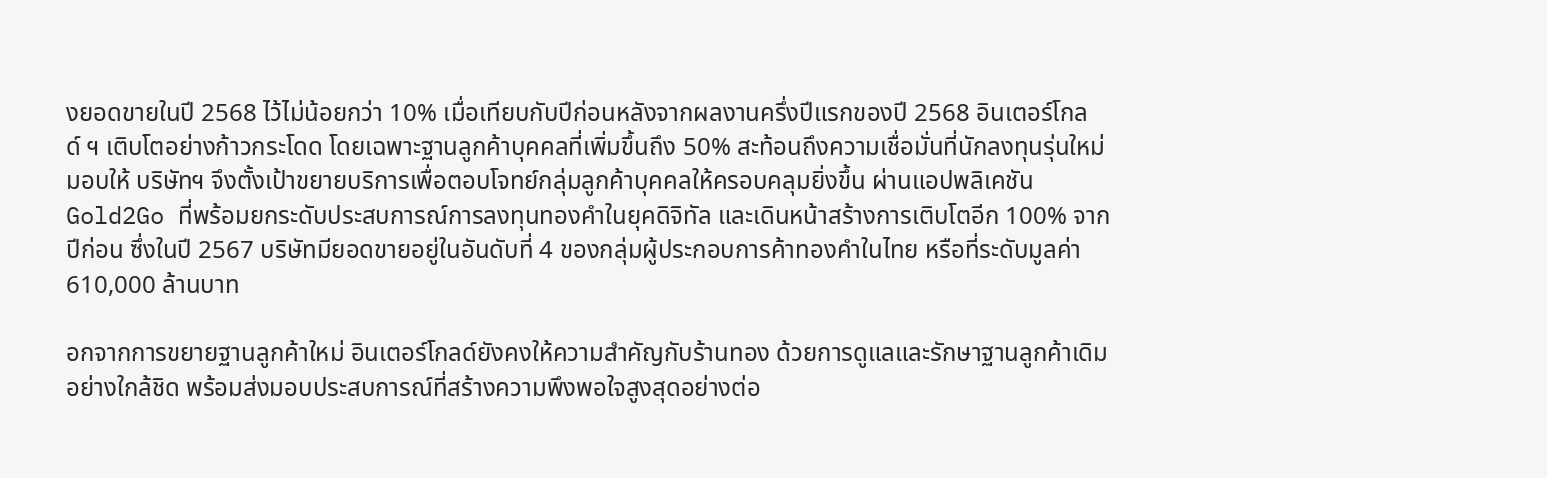งยอดขายในปี 2568 ไว้ไม่น้อยกว่า 10% เมื่อเทียบกับปีก่อนหลังจากผลงานครึ่งปีแรกของปี 2568 อินเตอร์โกลด์ ฯ เติบโตอย่างก้าวกระโดด โดยเฉพาะฐานลูกค้าบุคคลที่เพิ่มขึ้นถึง 50% สะท้อนถึงความเชื่อมั่นที่นักลงทุนรุ่นใหม่มอบให้ บริษัทฯ จึงตั้งเป้าขยายบริการเพื่อตอบโจทย์กลุ่มลูกค้าบุคคลให้ครอบคลุมยิ่งขึ้น ผ่านแอปพลิเคชัน Gold2Go ที่พร้อมยกระดับประสบการณ์การลงทุนทองคำในยุคดิจิทัล และเดินหน้าสร้างการเติบโตอีก 100% จากปีก่อน ซึ่งในปี 2567 บริษัทมียอดขายอยู่ในอันดับที่ 4 ของกลุ่มผู้ประกอบการค้าทองคำในไทย หรือที่ระดับมูลค่า 610,000 ล้านบาท

อกจากการขยายฐานลูกค้าใหม่ อินเตอร์โกลด์ยังคงให้ความสำคัญกับร้านทอง ด้วยการดูแลและรักษาฐานลูกค้าเดิมอย่างใกล้ชิด พร้อมส่งมอบประสบการณ์ที่สร้างความพึงพอใจสูงสุดอย่างต่อ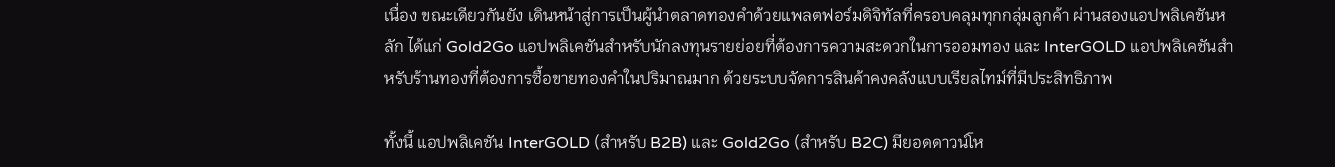เนื่อง ขณะเดียวกันยัง เดินหน้าสู่การเป็นผู้นำตลาดทองคำด้วยแพลตฟอร์มดิจิทัลที่ครอบคลุมทุกกลุ่มลูกค้า ผ่านสองแอปพลิเคชันหลัก ได้แก่ Gold2Go แอปพลิเคชันสำหรับนักลงทุนรายย่อยที่ต้องการความสะดวกในการออมทอง และ InterGOLD แอปพลิเคชันสำหรับร้านทองที่ต้องการซื้อขายทองคำในปริมาณมาก ด้วยระบบจัดการสินค้าคงคลังแบบเรียลไทม์ที่มีประสิทธิภาพ

ทั้งนี้ แอปพลิเคชัน InterGOLD (สำหรับ B2B) และ Gold2Go (สำหรับ B2C) มียอดดาวน์โห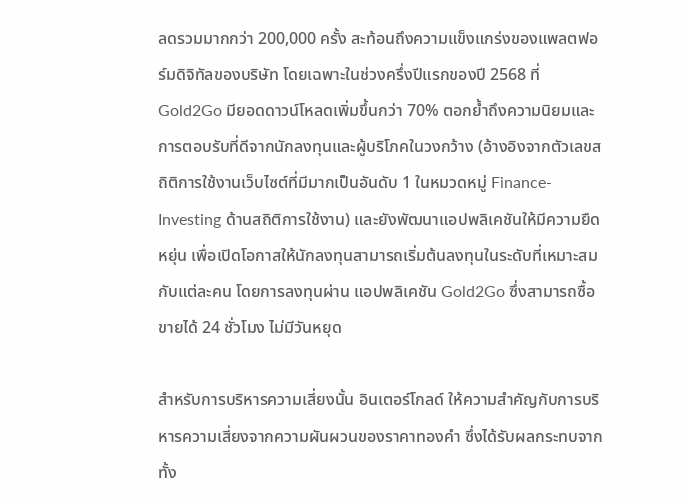ลดรวมมากกว่า 200,000 ครั้ง สะท้อนถึงความแข็งแกร่งของแพลตฟอร์มดิจิทัลของบริษัท โดยเฉพาะในช่วงครึ่งปีแรกของปี 2568 ที่ Gold2Go มียอดดาวน์โหลดเพิ่มขึ้นกว่า 70% ตอกย้ำถึงความนิยมและการตอบรับที่ดีจากนักลงทุนและผู้บริโภคในวงกว้าง (อ้างอิงจากตัวเลขสถิติการใช้งานเว็บไซต์ที่มีมากเป็นอันดับ 1 ในหมวดหมู่ Finance-Investing ด้านสถิติการใช้งาน) และยังพัฒนาแอปพลิเคชันให้มีความยืดหยุ่น เพื่อเปิดโอกาสให้นักลงทุนสามารถเริ่มต้นลงทุนในระดับที่เหมาะสมกับแต่ละคน โดยการลงทุนผ่าน แอปพลิเคชัน Gold2Go ซึ่งสามารถซื้อขายได้ 24 ชั่วโมง ไม่มีวันหยุด

สำหรับการบริหารความเสี่ยงนั้น อินเตอร์โกลด์ ให้ความสำคัญกับการบริหารความเสี่ยงจากความผันผวนของราคาทองคำ ซึ่งได้รับผลกระทบจากทั้ง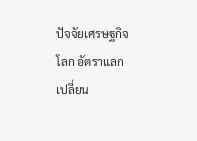ปัจจัยเศรษฐกิจโลก อัตราแลกเปลี่ยน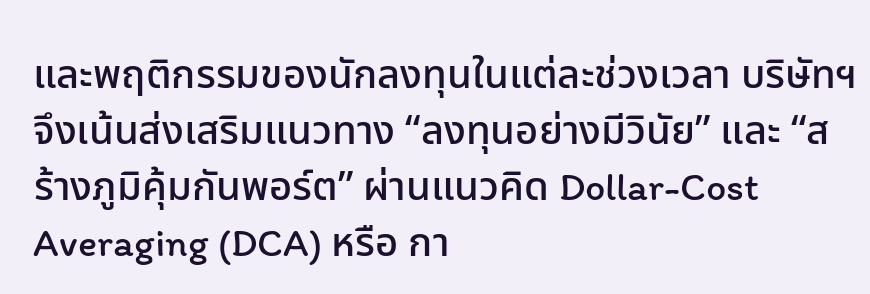และพฤติกรรมของนักลงทุนในแต่ละช่วงเวลา บริษัทฯ จึงเน้นส่งเสริมแนวทาง “ลงทุนอย่างมีวินัย” และ “สร้างภูมิคุ้มกันพอร์ต” ผ่านแนวคิด Dollar-Cost Averaging (DCA) หรือ กา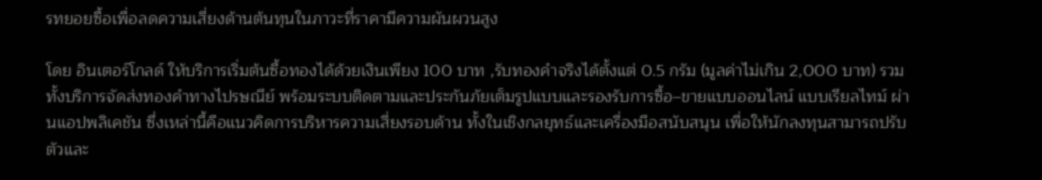รทยอยซื้อเพื่อลดความเสี่ยงด้านต้นทุนในภาวะที่ราคามีความผันผวนสูง

โดย อินเตอร์โกลด์ ให้บริการเริ่มต้นซื้อทองได้ด้วยเงินเพียง 100 บาท ,รับทองคำจริงได้ตั้งแต่ 0.5 กรัม (มูลค่าไม่เกิน 2,000 บาท) รวมทั้งบริการจัดส่งทองคำทางไปรษณีย์ พร้อมระบบติดตามและประกันภัยเต็มรูปแบบและรองรับการซื้อ–ขายแบบออนไลน์ แบบเรียลไทม์ ผ่านแอปพลิเคชัน ซึ่งเหล่านี้คือแนวคิดการบริหารความเสี่ยงรอบด้าน ทั้งในเชิงกลยุทธ์และเครื่องมือสนับสนุน เพื่อให้นักลงทุนสามารถปรับตัวและ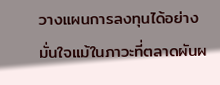วางแผนการลงทุนได้อย่างมั่นใจแม้ในภาวะที่ตลาดผันผ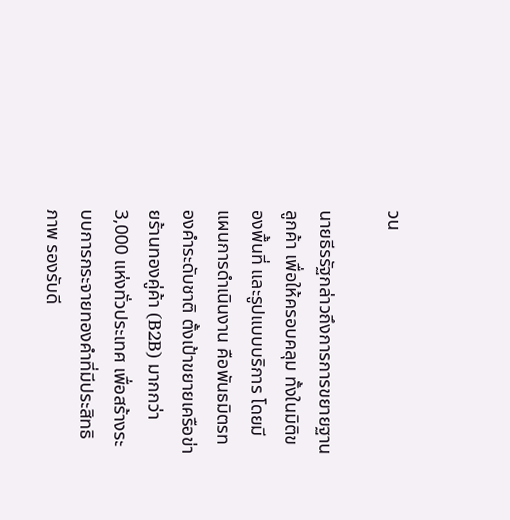วน

นายธีรรัฐกล่าวถึงการการขยายฐานลูกค้า เพื่อให้ครอบคลุม ทั้งในมิติของพื้นที่ และรูปแบบบริการ โดยมีแผนการดำเนินงาน คือพันธมิตรทองคำระดับชาติ ตั้งเป้าขยายเครือข่ายร้านทองคู่ค้า (B2B) มากกว่า 3,000 แห่งทั่วประเทศ เพื่อสร้างระบบการกระจายทองคำที่มีประสิทธิภาพ รองรับดี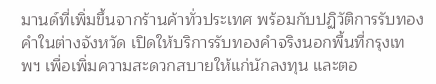มานด์ที่เพิ่มขึ้นจากร้านค้าทั่วประเทศ พร้อมกับปฏิวัติการรับทองคำในต่างจังหวัด เปิดให้บริการรับทองคำจริงนอกพื้นที่กรุงเทพฯ เพื่อเพิ่มความสะดวกสบายให้แก่นักลงทุน และตอ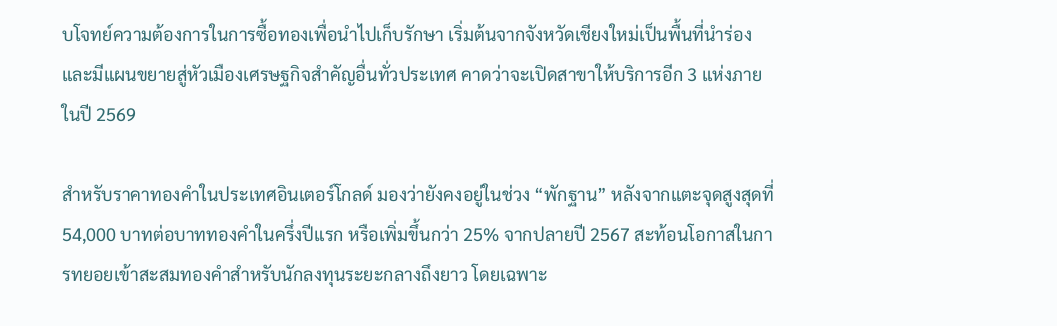บโจทย์ความต้องการในการซื้อทองเพื่อนำไปเก็บรักษา เริ่มต้นจากจังหวัดเชียงใหม่เป็นพื้นที่นำร่อง และมีแผนขยายสู่หัวเมืองเศรษฐกิจสำคัญอื่นทั่วประเทศ คาดว่าจะเปิดสาขาให้บริการอีก 3 แห่งภายในปี 2569

สำหรับราคาทองคำในประเทศอินเตอร์โกลด์ มองว่ายังคงอยู่ในช่วง “พักฐาน” หลังจากแตะจุดสูงสุดที่ 54,000 บาทต่อบาททองคำในครึ่งปีแรก หรือเพิ่มขึ้นกว่า 25% จากปลายปี 2567 สะท้อนโอกาสในการทยอยเข้าสะสมทองคำสำหรับนักลงทุนระยะกลางถึงยาว โดยเฉพาะ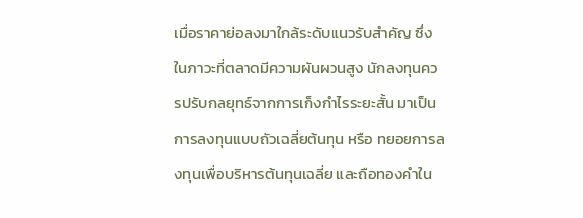เมื่อราคาย่อลงมาใกล้ระดับแนวรับสำคัญ ซึ่งในภาวะที่ตลาดมีความผันผวนสูง นักลงทุนควรปรับกลยุทธ์จากการเก็งกำไรระยะสั้น มาเป็นการลงทุนแบบถัวเฉลี่ยต้นทุน หรือ ทยอยการลงทุนเพื่อบริหารต้นทุนเฉลี่ย และถือทองคำใน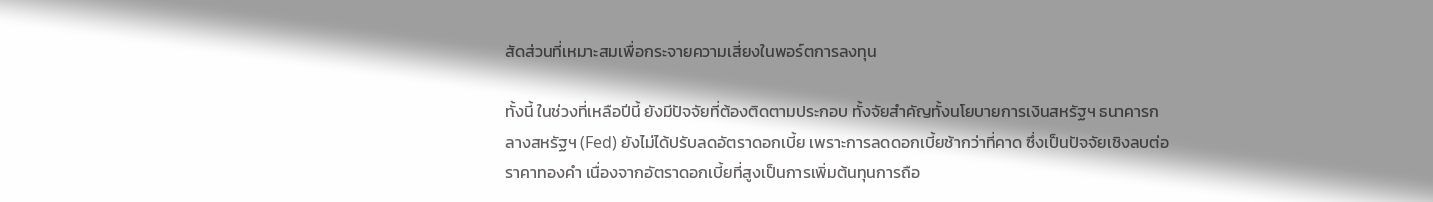สัดส่วนที่เหมาะสมเพื่อกระจายความเสี่ยงในพอร์ตการลงทุน

ทั้งนี้ ในช่วงที่เหลือปีนี้ ยังมีปัจจัยที่ต้องติดตามประกอบ ทั้งจัยสำคัญทั้งนโยบายการเงินสหรัฐฯ ธนาคารกลางสหรัฐฯ (Fed) ยังไม่ได้ปรับลดอัตราดอกเบี้ย เพราะการลดดอกเบี้ยช้ากว่าที่คาด ซึ่งเป็นปัจจัยเชิงลบต่อราคาทองคำ เนื่องจากอัตราดอกเบี้ยที่สูงเป็นการเพิ่มต้นทุนการถือ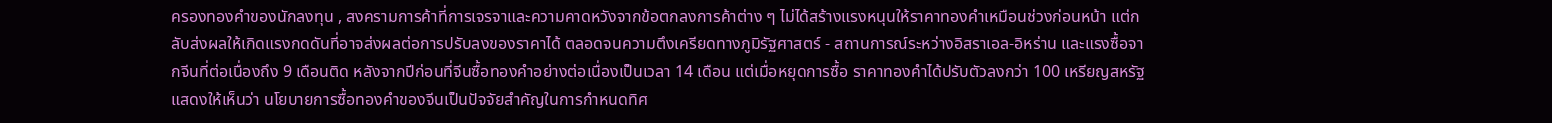ครองทองคำของนักลงทุน , สงครามการค้าที่การเจรจาและความคาดหวังจากข้อตกลงการค้าต่าง ๆ ไม่ได้สร้างแรงหนุนให้ราคาทองคำเหมือนช่วงก่อนหน้า แต่กลับส่งผลให้เกิดแรงกดดันที่อาจส่งผลต่อการปรับลงของราคาได้ ตลอดจนความตึงเครียดทางภูมิรัฐศาสตร์ - สถานการณ์ระหว่างอิสราเอล-อิหร่าน และแรงซื้อจากจีนที่ต่อเนื่องถึง 9 เดือนติด หลังจากปีก่อนที่จีนซื้อทองคำอย่างต่อเนื่องเป็นเวลา 14 เดือน แต่เมื่อหยุดการซื้อ ราคาทองคำได้ปรับตัวลงกว่า 100 เหรียญสหรัฐ แสดงให้เห็นว่า นโยบายการซื้อทองคำของจีนเป็นปัจจัยสำคัญในการกำหนดทิศ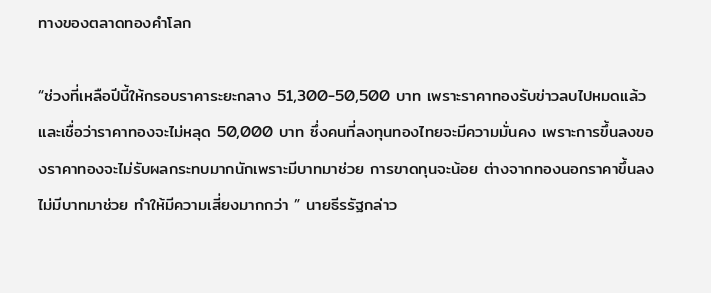ทางของตลาดทองคำโลก

“ช่วงที่เหลือปีนี้ให้กรอบราคาระยะกลาง 51,300-50,500 บาท เพราะราคาทองรับข่าวลบไปหมดแล้ว และเชื่อว่าราคาทองจะไม่หลุด 50,000 บาท ซึ่งคนที่ลงทุนทองไทยจะมีความมั่นคง เพราะการขึ้นลงของราคาทองจะไม่รับผลกระทบมากนักเพราะมีบาทมาช่วย การขาดทุนจะน้อย ต่างจากทองนอกราคาขึ้นลงไม่มีบาทมาช่วย ทำให้มีความเสี่ยงมากกว่า ” นายธีรรัฐกล่าว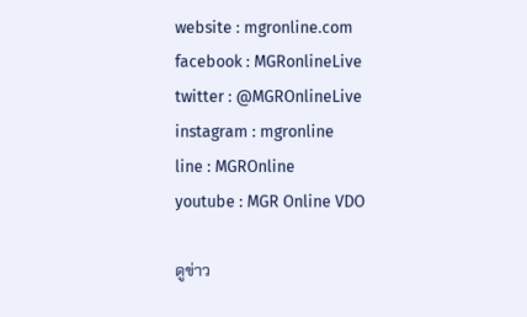website : mgronline.com
facebook : MGRonlineLive
twitter : @MGROnlineLive
instagram : mgronline
line : MGROnline
youtube : MGR Online VDO

ดูข่าว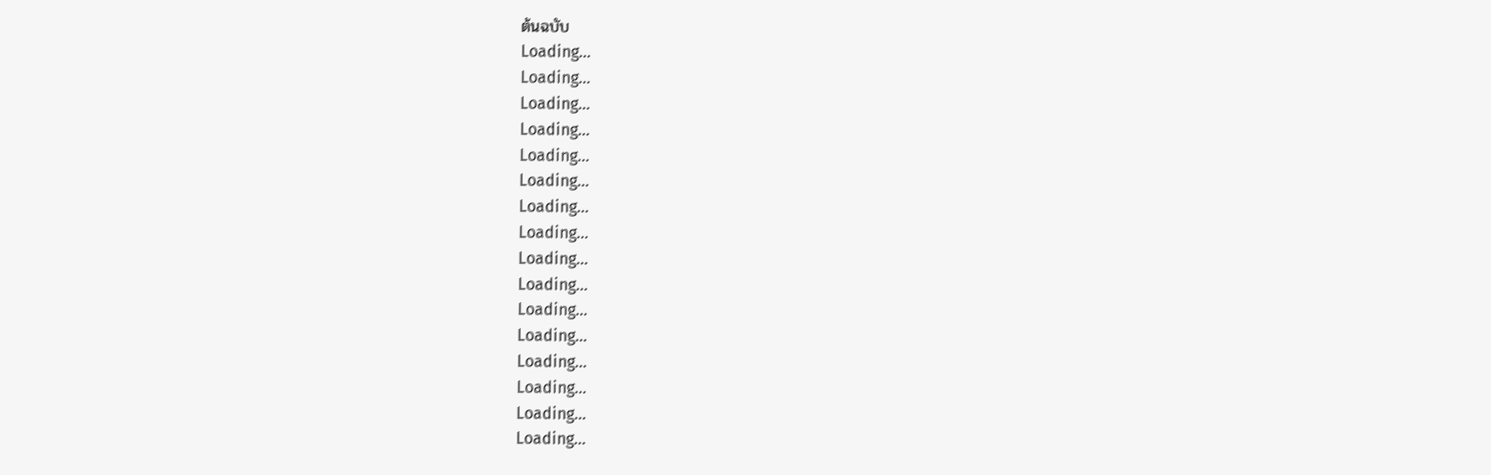ต้นฉบับ
Loading...
Loading...
Loading...
Loading...
Loading...
Loading...
Loading...
Loading...
Loading...
Loading...
Loading...
Loading...
Loading...
Loading...
Loading...
Loading...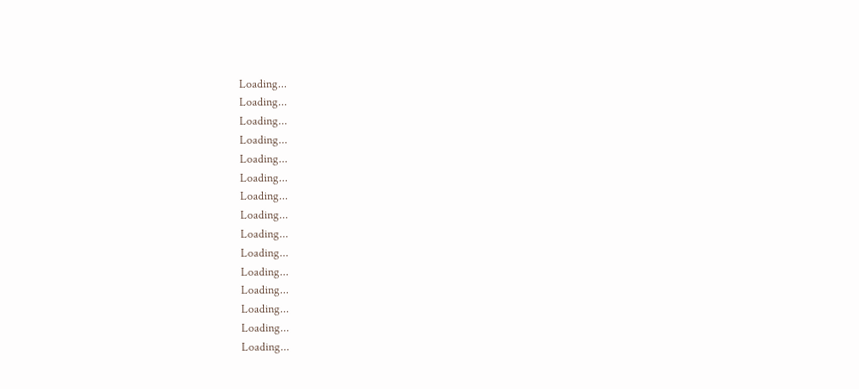Loading...
Loading...
Loading...
Loading...
Loading...
Loading...
Loading...
Loading...
Loading...
Loading...
Loading...
Loading...
Loading...
Loading...
Loading...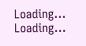Loading...
Loading...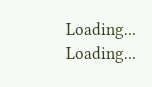Loading...
Loading...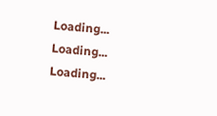Loading...
Loading...
Loading...